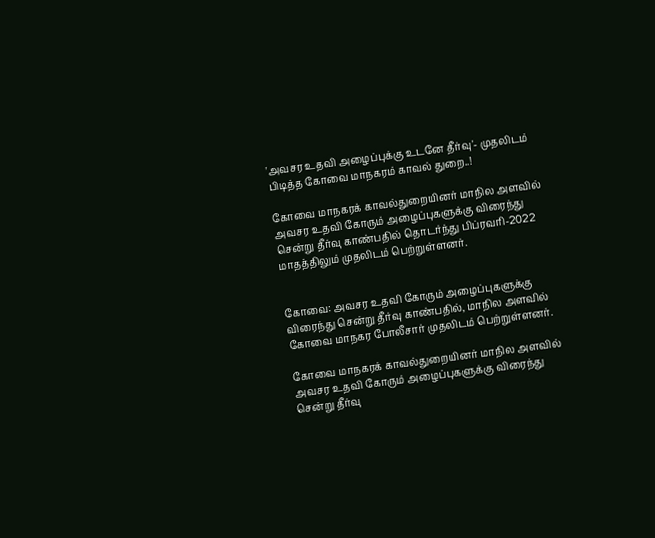'அவசர உதவி அழைப்புக்கு உடனே தீர்வு'- முதலிடம் பிடித்த கோவை மாநகரம் காவல் துறை..!

கோவை மாநகரக்‌ காவல்துறையினர்‌ மாநில அளவில்‌ அவசர உதவி கோரும்‌ அழைப்புகளுக்கு விரைந்து சென்று தீர்வு காண்பதில்‌ தொடர்ந்து பிப்ரவரி-2022 மாதத்திலும்‌ முதலிடம்‌ பெற்றுள்ளனர்‌.


கோவை: அவசர உதவி கோரும் அழைப்புகளுக்கு விரைந்து சென்று தீர்வு காண்பதில், மாநில அளவில் கோவை மாநகர போலீசார் முதலிடம் பெற்றுள்ளனர்.

கோவை மாநகரக்‌ காவல்துறையினர்‌ மாநில அளவில்‌ அவசர உதவி கோரும்‌ அழைப்புகளுக்கு விரைந்து சென்று தீர்வு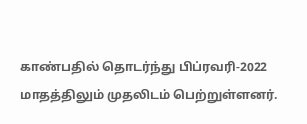காண்பதில்‌ தொடர்ந்து பிப்ரவரி-2022 மாதத்திலும்‌ முதலிடம்‌ பெற்றுள்ளனர்‌.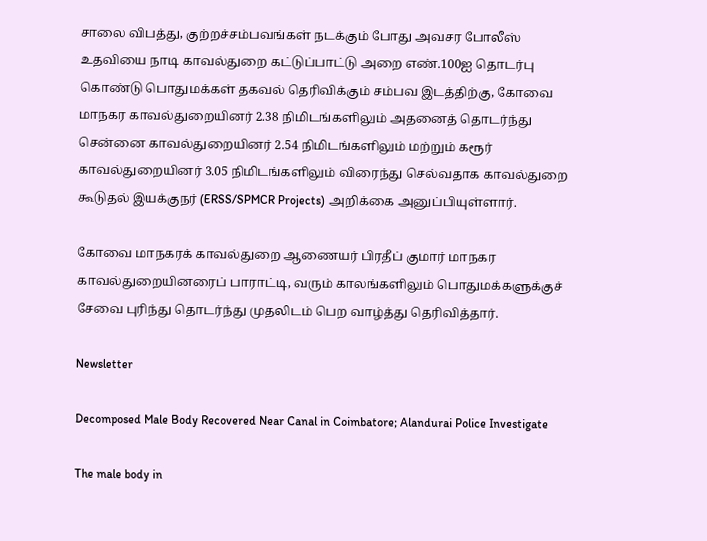சாலை விபத்து, குற்றச்சம்பவங்கள்‌ நடக்கும்‌ போது அவசர போலீஸ்‌ உதவியை நாடி காவல்துறை கட்டுப்பாட்டு அறை எண்‌.100ஐ தொடர்பு கொண்டு பொதுமக்கள்‌ தகவல்‌ தெரிவிக்கும்‌ சம்பவ இடத்திற்கு, கோவை மாநகர காவல்துறையினர்‌ 2.38 நிமிடங்களிலும்‌ அதனைத்‌ தொடர்ந்து சென்னை காவல்துறையினர்‌ 2.54 நிமிடங்களிலும்‌ மற்றும்‌ கரூர்‌ காவல்துறையினர்‌ 3.05 நிமிடங்களிலும்‌ விரைந்து செல்வதாக காவல்துறை கூடுதல்‌ இயக்குநர்‌ (ERSS/SPMCR Projects) அறிக்கை அனுப்பியுள்ளார்‌.

கோவை மாநகரக்‌ காவல்துறை ஆணையர்‌ பிரதீப்‌ குமார்‌‌ மாநகர காவல்துறையினரைப் பாராட்டி, வரும்‌ காலங்களிலும்‌ பொதுமக்களுக்குச் சேவை புரிந்து தொடர்ந்து முதலிடம்‌ பெற வாழ்த்து தெரிவித்தார்‌.

Newsletter

Decomposed Male Body Recovered Near Canal in Coimbatore; Alandurai Police Investigate

The male body in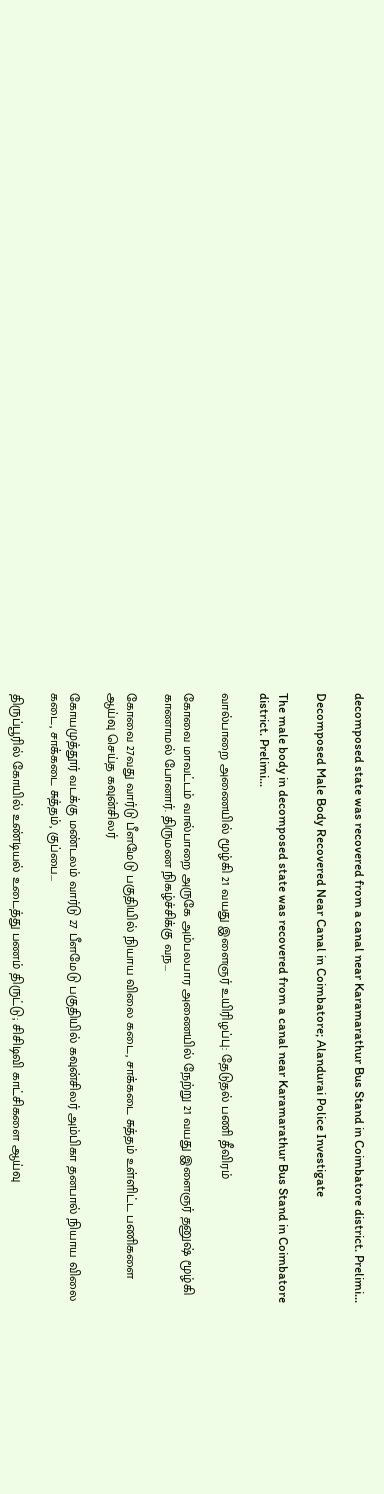decomposed state was recovered from a canal near Karamarathur Bus Stand in Coimbatore district. Prelimi...

Decomposed Male Body Recovered Near Canal in Coimbatore; Alandurai Police Investigate

The male body in decomposed state was recovered from a canal near Karamarathur Bus Stand in Coimbatore district. Prelimi...

வால்பாறை அணையில் மூழ்கி 21 வயது இளைஞர் உயிரிழப்பு: தேடுதல் பணி தீவிரம்

கோவை மாவட்டம் வால்பாறை அருகே அம்பலபார அணையில் நேற்று 21 வயது இளைஞர் தனுஷ் மூழ்கி காணாமல் போனார். திருமண நிகழ்ச்சிக்கு வந...

கோவை 27வது வார்டு பீளமேடு பகுதியில் நியாய விலை கடை, சாக்கடை சுத்தம் உள்ளிட்ட பணிகளை ஆய்வு செய்த கவுன்சிலர்

கோயமுத்தூர் வடக்கு மண்டலம் வார்டு 27 பீளமேடு பகுதியில் கவுன்சிலர் அம்பிகா தனபால் நியாய விலை கடை, சாக்கடை சுத்தம், குப்பை...

திருப்பூரில் கோயில் உண்டியல் உடைத்து பணம் திருட்டு; சிசிடிவி காட்சிகளை ஆய்வு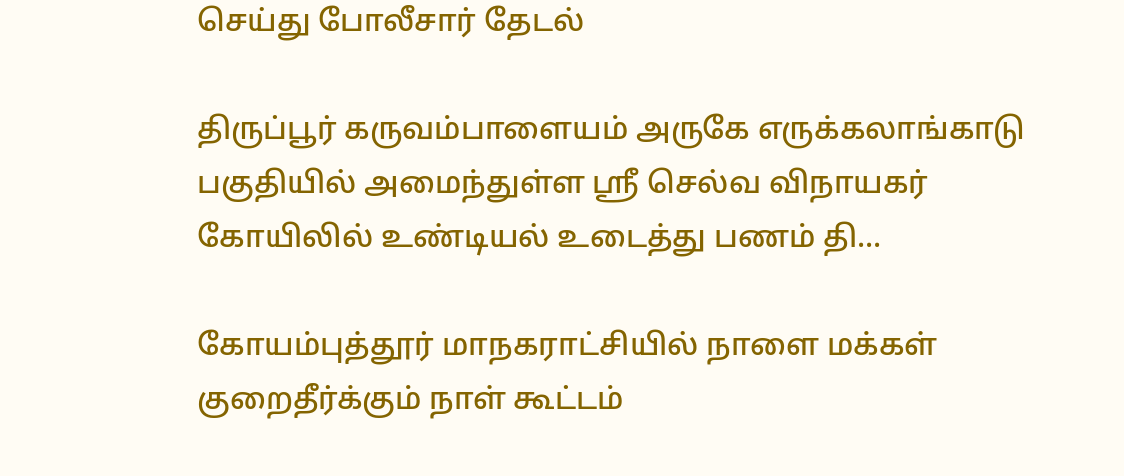செய்து போலீசார் தேடல்

திருப்பூர் கருவம்பாளையம் அருகே எருக்கலாங்காடு பகுதியில் அமைந்துள்ள ஸ்ரீ செல்வ விநாயகர் கோயிலில் உண்டியல் உடைத்து பணம் தி...

கோயம்புத்தூர் மாநகராட்சியில் நாளை மக்கள் குறைதீர்க்கும் நாள் கூட்டம்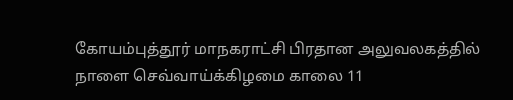கோயம்புத்தூர் மாநகராட்சி பிரதான அலுவலகத்தில் நாளை செவ்வாய்க்கிழமை காலை 11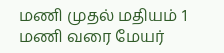மணி முதல் மதியம் 1 மணி வரை மேயர்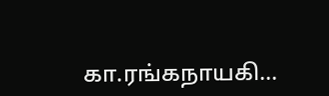கா.ரங்கநாயகி...